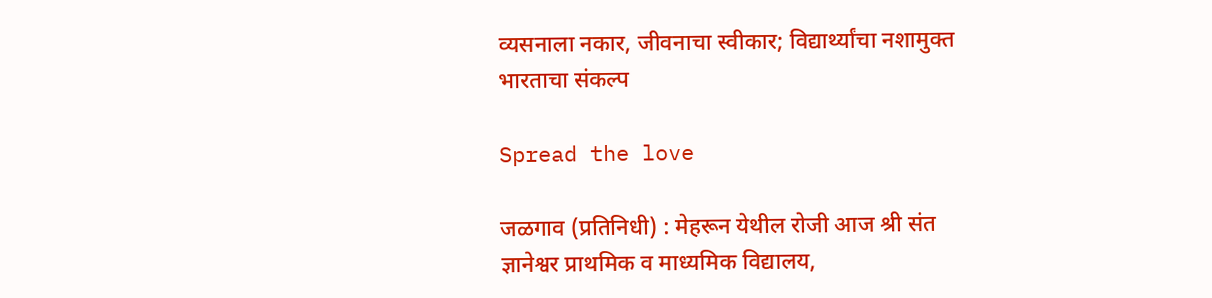व्यसनाला नकार, जीवनाचा स्वीकार; विद्यार्थ्यांचा नशामुक्त भारताचा संकल्प

Spread the love

जळगाव (प्रतिनिधी) : मेहरून येथील रोजी आज श्री संत ज्ञानेश्वर प्राथमिक व माध्यमिक विद्यालय,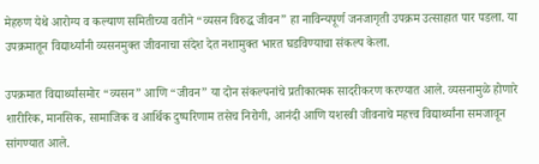मेहरुण येथे आरोग्य व कल्याण समितीच्या वतीने “व्यसन विरुद्ध जीवन” हा नाविन्यपूर्ण जनजागृती उपक्रम उत्साहात पार पडला. या उपक्रमातून विद्यार्थ्यांनी व्यसनमुक्त जीवनाचा संदेश देत नशामुक्त भारत घडविण्याचा संकल्प केला.

उपक्रमात विद्यार्थ्यांसमोर “व्यसन” आणि “जीवन” या दोन संकल्पनांचे प्रतीकात्मक सादरीकरण करण्यात आले. व्यसनामुळे होणारे शारीरिक, मानसिक, सामाजिक व आर्थिक दुष्परिणाम तसेच निरोगी, आनंदी आणि यशस्वी जीवनाचे महत्त्व विद्यार्थ्यांना समजावून सांगण्यात आले.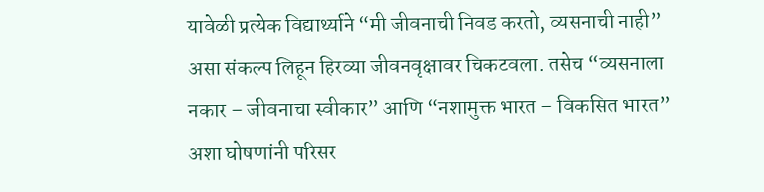यावेळी प्रत्येक विद्यार्थ्याने “मी जीवनाची निवड करतो, व्यसनाची नाही” असा संकल्प लिहून हिरव्या जीवनवृक्षावर चिकटवला. तसेच “व्यसनाला नकार – जीवनाचा स्वीकार” आणि “नशामुक्त भारत – विकसित भारत” अशा घोषणांनी परिसर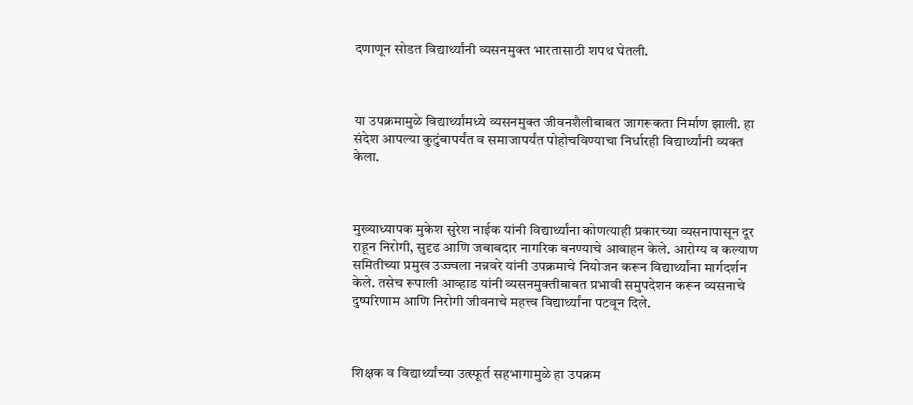दणाणून सोडत विद्यार्थ्यांनी व्यसनमुक्त भारतासाठी शपथ घेतली.



या उपक्रमामुळे विद्यार्थ्यांमध्ये व्यसनमुक्त जीवनशैलीबाबत जागरूकता निर्माण झाली. हा संदेश आपल्या कुटुंबापर्यंत व समाजापर्यंत पोहोचविण्याचा निर्धारही विद्यार्थ्यांनी व्यक्त केला.



मुख्याध्यापक मुकेश सुरेश नाईक यांनी विद्यार्थ्यांना कोणत्याही प्रकारच्या व्यसनापासून दूर राहून निरोगी, सुदृढ आणि जबाबदार नागरिक बनण्याचे आवाहन केले. आरोग्य व कल्याण समितीच्या प्रमुख उज्ज्वला नन्नवरे यांनी उपक्रमाचे नियोजन करून विद्यार्थ्यांना मार्गदर्शन केले. तसेच रूपाली आव्हाड यांनी व्यसनमुक्तीबाबत प्रभावी समुपदेशन करून व्यसनाचे दुष्परिणाम आणि निरोगी जीवनाचे महत्त्व विद्यार्थ्यांना पटवून दिले.



शिक्षक व विद्यार्थ्यांच्या उत्स्फूर्त सहभागामुळे हा उपक्रम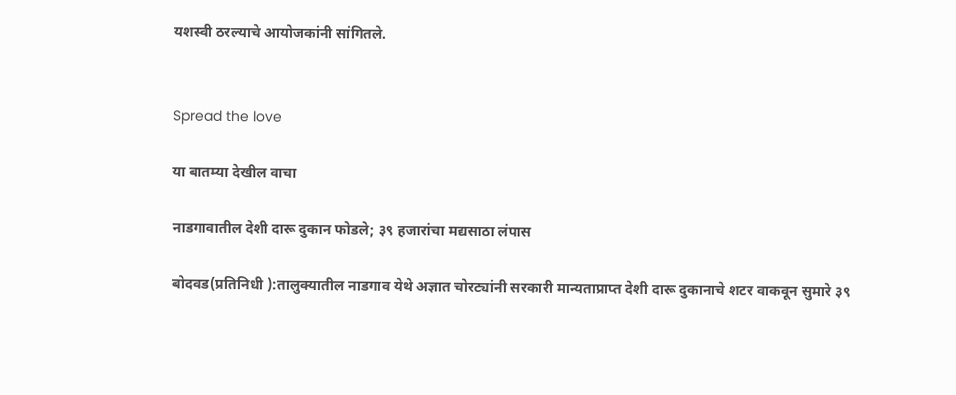यशस्वी ठरल्याचे आयोजकांनी सांगितले.


Spread the love

या बातम्या देखील वाचा

नाडगावातील देशी दारू दुकान फोडले; ३९ हजारांचा मद्यसाठा लंपास

बोदवड(प्रतिनिधी ):तालुक्यातील नाडगाव येथे अज्ञात चोरट्यांनी सरकारी मान्यताप्राप्त देशी दारू दुकानाचे शटर वाकवून सुमारे ३९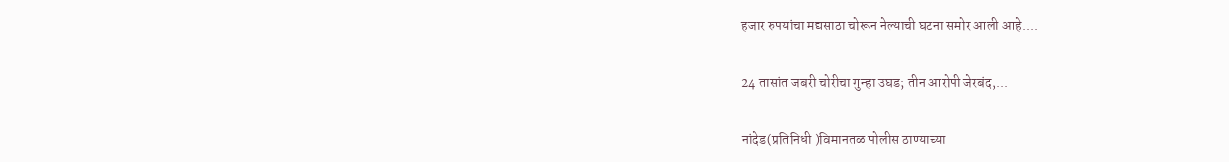हजार रुपयांचा मद्यसाठा चोरून नेल्याची घटना समोर आली आहे....

24 तासांत जबरी चोरीचा गुन्हा उघड; तीन आरोपी जेरबंद,...

नांदेड(प्रतिनिधी )विमानतळ पोलीस ठाण्याच्या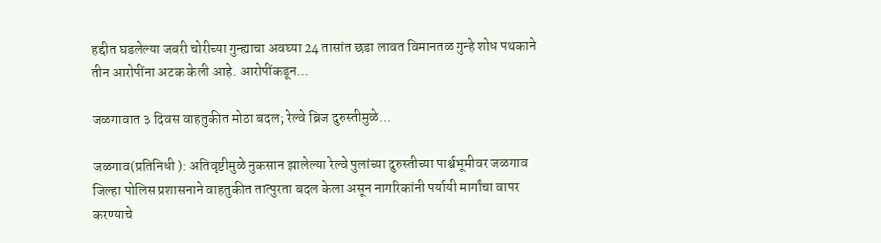हद्दीत घडलेल्या जबरी चोरीच्या गुन्ह्याचा अवघ्या 24 तासांत छडा लावत विमानतळ गुन्हे शोध पथकाने तीन आरोपींना अटक केली आहे. आरोपींकडून...

जळगावात ३ दिवस वाहतुकीत मोठा बदल; रेल्वे ब्रिज दुरुस्तीमुळे...

जळगाव(प्रतिनिधी ): अतिवृष्टीमुळे नुकसान झालेल्या रेल्वे पुलांच्या दुरुस्तीच्या पार्श्वभूमीवर जळगाव जिल्हा पोलिस प्रशासनाने वाहतुकीत तात्पुरता बदल केला असून नागरिकांनी पर्यायी मार्गांचा वापर करण्याचे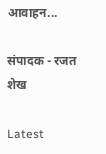आवाहन...

संपादक - रजत शेख

Latest